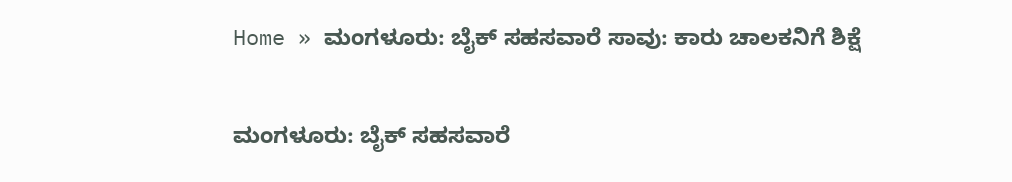Home » ಮಂಗಳೂರು: ಬೈಕ್‌ ಸಹಸವಾರೆ ಸಾವು: ಕಾರು ಚಾಲಕನಿಗೆ ಶಿಕ್ಷೆ

ಮಂಗಳೂರು: ಬೈಕ್‌ ಸಹಸವಾರೆ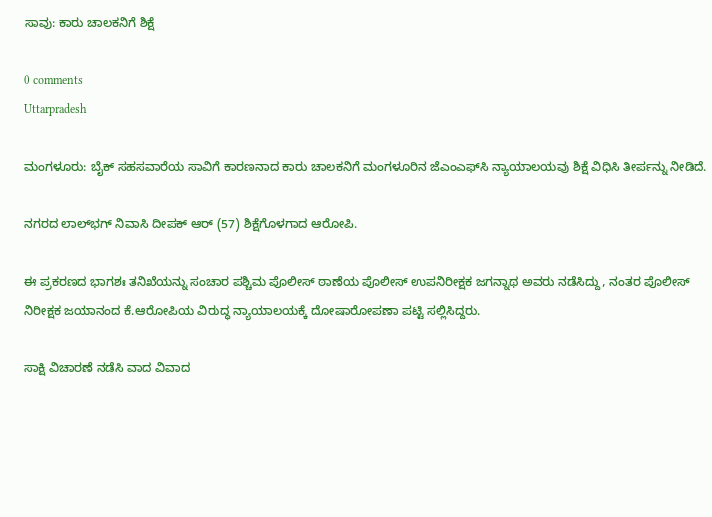ಸಾವು: ಕಾರು ಚಾಲಕನಿಗೆ ಶಿಕ್ಷೆ

0 comments
Uttarpradesh

ಮಂಗಳೂರು: ಬೈಕ್‌ ಸಹಸವಾರೆಯ ಸಾವಿಗೆ ಕಾರಣನಾದ ಕಾರು ಚಾಲಕನಿಗೆ ಮಂಗಳೂರಿನ ಜೆಎಂಎಫ್‌ಸಿ ನ್ಯಾಯಾಲಯವು ಶಿಕ್ಷೆ ವಿಧಿಸಿ ತೀರ್ಪನ್ನು ನೀಡಿದೆ.

ನಗರದ ಲಾಲ್‌ಭಗ್‌ ನಿವಾಸಿ ದೀಪಕ್‌ ಆರ್‌ (57) ಶಿಕ್ಷೆಗೊಳಗಾದ ಆರೋಪಿ.

ಈ ಪ್ರಕರಣದ ಭಾಗಶಃ ತನಿಖೆಯನ್ನು ಸಂಚಾರ ಪಶ್ಚಿಮ ಪೊಲೀಸ್‌ ಠಾಣೆಯ ಪೊಲೀಸ್‌ ಉಪನಿರೀಕ್ಷಕ ಜಗನ್ನಾಥ ಅವರು ನಡೆಸಿದ್ದು, ನಂತರ ಪೊಲೀಸ್‌ ನಿರೀಕ್ಷಕ ಜಯಾನಂದ ಕೆ.ಆರೋಪಿಯ ವಿರುದ್ಧ ನ್ಯಾಯಾಲಯಕ್ಕೆ ದೋಷಾರೋಪಣಾ ಪಟ್ಟಿ ಸಲ್ಲಿಸಿದ್ದರು.

ಸಾಕ್ಷಿ ವಿಚಾರಣೆ ನಡೆಸಿ ವಾದ ವಿವಾದ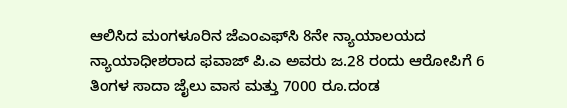ಆಲಿಸಿದ ಮಂಗಳೂರಿನ ಜೆಎಂಎಫ್‌ಸಿ 8ನೇ ನ್ಯಾಯಾಲಯದ ನ್ಯಾಯಾಧೀಶರಾದ ಫವಾಜ್‌ ಪಿ.ಎ ಅವರು ಜ.28 ರಂದು ಆರೋಪಿಗೆ 6 ತಿಂಗಳ ಸಾದಾ ಜೈಲು ವಾಸ ಮತ್ತು 7000 ರೂ.ದಂಡ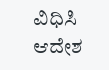ವಿಧಿಸಿ ಆದೇಶ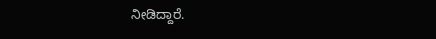ನೀಡಿದ್ದಾರೆ.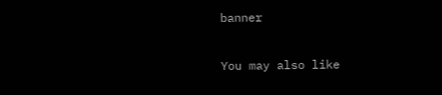banner

You may also like